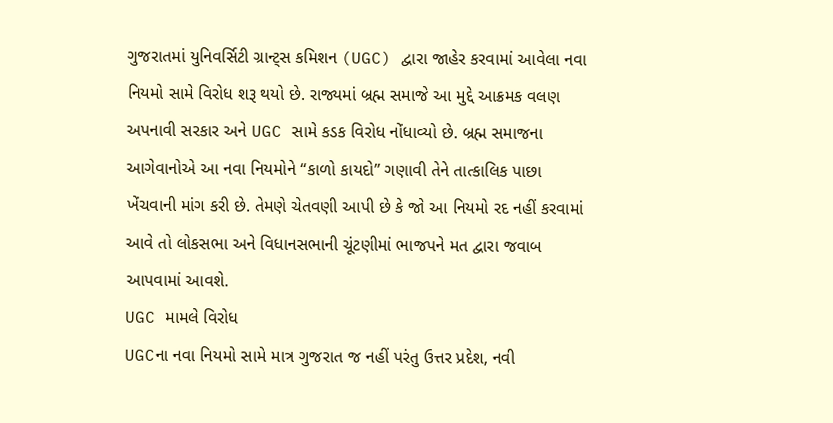ગુજરાતમાં યુનિવર્સિટી ગ્રાન્ટ્સ કમિશન (UGC) દ્વારા જાહેર કરવામાં આવેલા નવા નિયમો સામે વિરોધ શરૂ થયો છે. રાજ્યમાં બ્રહ્મ સમાજે આ મુદ્દે આક્રમક વલણ અપનાવી સરકાર અને UGC સામે કડક વિરોધ નોંધાવ્યો છે. બ્રહ્મ સમાજના આગેવાનોએ આ નવા નિયમોને “કાળો કાયદો” ગણાવી તેને તાત્કાલિક પાછા ખેંચવાની માંગ કરી છે. તેમણે ચેતવણી આપી છે કે જો આ નિયમો રદ નહીં કરવામાં આવે તો લોકસભા અને વિધાનસભાની ચૂંટણીમાં ભાજપને મત દ્વારા જવાબ આપવામાં આવશે.
UGC મામલે વિરોધ
UGCના નવા નિયમો સામે માત્ર ગુજરાત જ નહીં પરંતુ ઉત્તર પ્રદેશ, નવી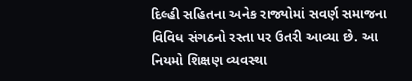દિલ્હી સહિતના અનેક રાજ્યોમાં સવર્ણ સમાજના વિવિધ સંગઠનો રસ્તા પર ઉતરી આવ્યા છે. આ નિયમો શિક્ષણ વ્યવસ્થા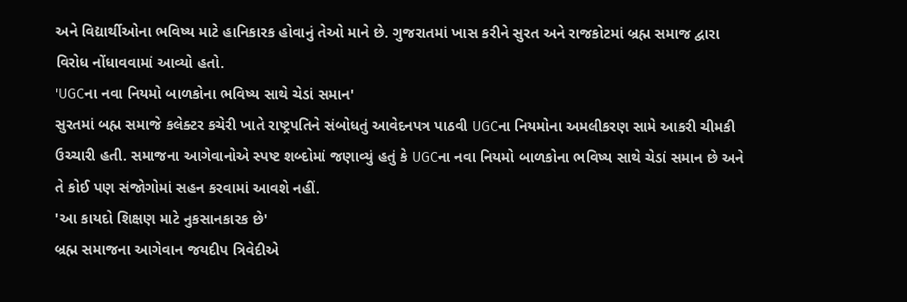અને વિદ્યાર્થીઓના ભવિષ્ય માટે હાનિકારક હોવાનું તેઓ માને છે. ગુજરાતમાં ખાસ કરીને સુરત અને રાજકોટમાં બ્રહ્મ સમાજ દ્વારા વિરોધ નોંધાવવામાં આવ્યો હતો.
'UGCના નવા નિયમો બાળકોના ભવિષ્ય સાથે ચેડાં સમાન'
સુરતમાં બહ્મ સમાજે કલેક્ટર કચેરી ખાતે રાષ્ટ્રપતિને સંબોધતું આવેદનપત્ર પાઠવી UGCના નિયમોના અમલીકરણ સામે આકરી ચીમકી ઉચ્ચારી હતી. સમાજના આગેવાનોએ સ્પષ્ટ શબ્દોમાં જણાવ્યું હતું કે UGCના નવા નિયમો બાળકોના ભવિષ્ય સાથે ચેડાં સમાન છે અને તે કોઈ પણ સંજોગોમાં સહન કરવામાં આવશે નહીં.
'આ કાયદો શિક્ષણ માટે નુકસાનકારક છે'
બ્રહ્મ સમાજના આગેવાન જયદીપ ત્રિવેદીએ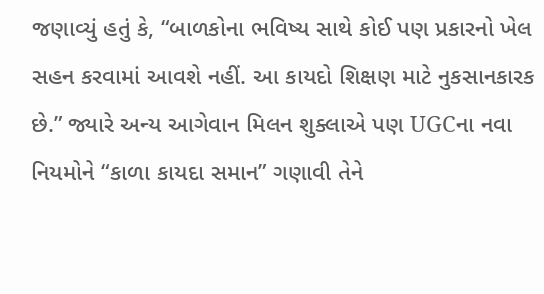જણાવ્યું હતું કે, “બાળકોના ભવિષ્ય સાથે કોઈ પણ પ્રકારનો ખેલ સહન કરવામાં આવશે નહીં. આ કાયદો શિક્ષણ માટે નુકસાનકારક છે.” જ્યારે અન્ય આગેવાન મિલન શુક્લાએ પણ UGCના નવા નિયમોને “કાળા કાયદા સમાન” ગણાવી તેને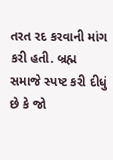તરત રદ કરવાની માંગ કરી હતી. બ્રહ્મ સમાજે સ્પષ્ટ કરી દીધું છે કે જો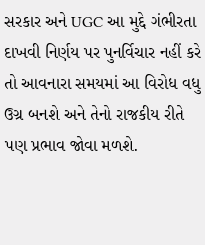સરકાર અને UGC આ મુદ્દે ગંભીરતા દાખવી નિર્ણય પર પુનર્વિચાર નહીં કરે તો આવનારા સમયમાં આ વિરોધ વધુ ઉગ્ર બનશે અને તેનો રાજકીય રીતે પણ પ્રભાવ જોવા મળશે.